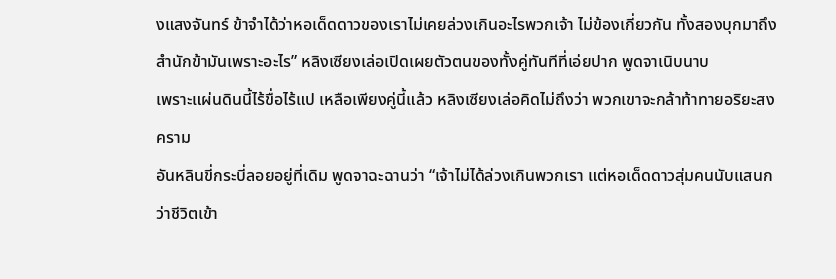งแสงจันทร์ ข้าจำได้ว่าหอเด็ดดาวของเราไม่เคยล่วงเกินอะไรพวกเจ้า ไม่ข้องเกี่ยวกัน ทั้งสองบุกมาถึงสำนักข้ามันเพราะอะไร” หลิงเซียงเล่อเปิดเผยตัวตนของทั้งคู่ทันทีที่เอ่ยปาก พูดจาเนิบนาบ
เพราะแผ่นดินนี้ไร้ขื่อไร้แป เหลือเพียงคู่นี้แล้ว หลิงเซียงเล่อคิดไม่ถึงว่า พวกเขาจะกล้าท้าทายอริยะสงคราม
อันหลินขี่กระบี่ลอยอยู่ที่เดิม พูดจาฉะฉานว่า “เจ้าไม่ได้ล่วงเกินพวกเรา แต่หอเด็ดดาวสุ่มคนนับแสนกว่าชีวิตเข้า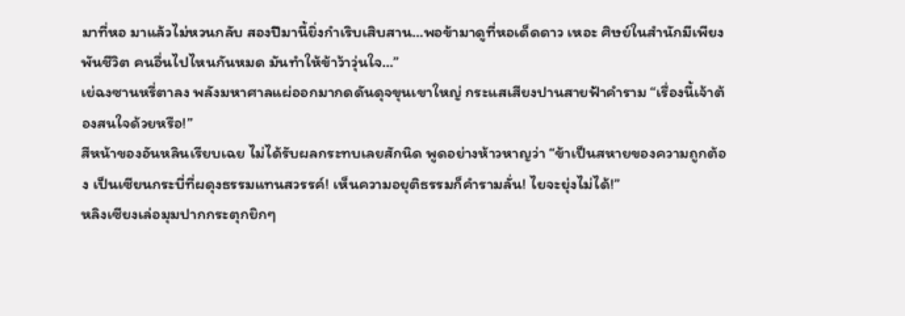มาที่หอ มาแล้วไม่หวนกลับ สองปีมานี้ยิ่งกำเริบเสิบสาน…พอข้ามาดูที่หอเด็ดดาว เหอะ ศิษย์ในสำนักมีเพียงพันชีวิต คนอื่นไปไหนกันหมด มันทำให้ข้าว้าวุ่นใจ…”
เย่ฉงซานหรี่ตาลง พลังมหาศาลแผ่ออกมากดดันดุจขุนเขาใหญ่ กระแสเสียงปานสายฟ้าคำราม “เรื่องนี้เจ้าต้องสนใจด้วยหรือ!”
สีหน้าของอันหลินเรียบเฉย ไม่ได้รับผลกระทบเลยสักนิด พูดอย่างห้าวหาญว่า “ข้าเป็นสหายของความถูกต้อง เป็นเซียนกระบี่ที่ผดุงธรรมแทนสวรรค์! เห็นความอยุติธรรมก็คำรามลั่น! ไยจะยุ่งไม่ได้!”
หลิงเซียงเล่อมุมปากกระตุกยิกๆ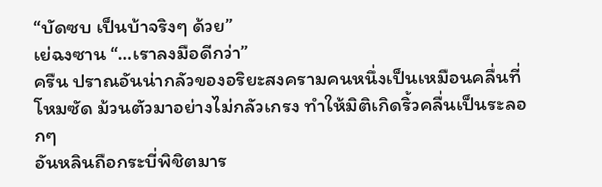“บัดซบ เป็นบ้าจริงๆ ด้วย”
เย่ฉงซาน “…เราลงมือดีกว่า”
ครืน ปราณอันน่ากลัวของอริยะสงครามคนหนึ่งเป็นเหมือนคลื่นที่โหมซัด ม้วนตัวมาอย่างไม่กลัวเกรง ทำให้มิติเกิดริ้วคลื่นเป็นระลอกๆ
อันหลินถือกระบี่พิชิตมาร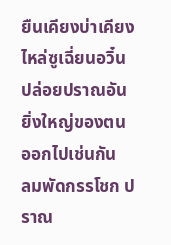ยืนเคียงบ่าเคียงไหล่ซูเฉี่ยนอวิ๋น ปล่อยปราณอันยิ่งใหญ่ของตนออกไปเช่นกัน
ลมพัดกรรโชก ปราณ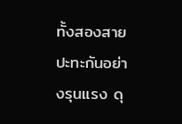ทั้งสองสายปะทะกันอย่างรุนแรง ดุ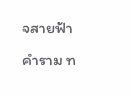จสายฟ้าคำราม ท